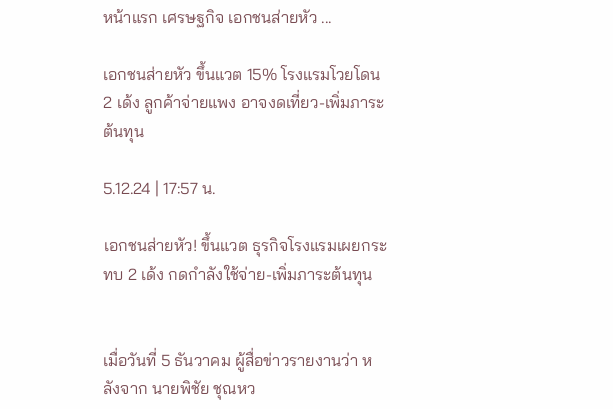หน้าแรก เศรษฐกิจ เอกชนส่ายหัว ...

เอกชนส่ายหัว ขึ้นแวต 15% โรงแรมโวยโดน 2 เด้ง ลูกค้าจ่ายแพง อาจงดเที่ยว-เพิ่มภาระต้นทุน

5.12.24 | 17:57 น.

เอกชนส่ายหัว! ขึ้นแวต ธุรกิจโรงแรมเผยกระทบ 2 เด้ง กดกำลังใช้จ่าย-เพิ่มภาระต้นทุน


เมื่อวันที่ 5 ธันวาคม ผู้สื่อข่าวรายงานว่า หลังจาก นายพิชัย ชุณหว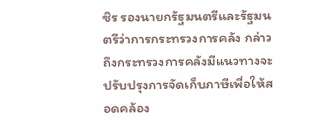ชิร รองนายกรัฐมนตรีและรัฐมนตรีว่าการกระทรวงการคลัง กล่าวถึงกระทรวงการคลังมีแนวทางจะปรับปรุงการจัดเก็บภาษีเพื่อให้สอดคล้อง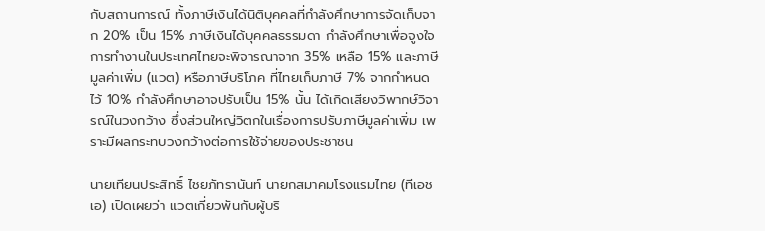กับสถานการณ์ ทั้งภาษีเงินได้นิติบุคคลที่กำลังศึกษาการจัดเก็บจาก 20% เป็น 15% ภาษีเงินได้บุคคลธรรมดา กำลังศึกษาเพื่อจูงใจการทำงานในประเทศไทยจะพิจารณาจาก 35% เหลือ 15% และภาษีมูลค่าเพิ่ม (แวต) หรือภาษีบริโภค ที่ไทยเก็บภาษี 7% จากกำหนดไว้ 10% กำลังศึกษาอาจปรับเป็น 15% นั้น ได้เกิดเสียงวิพากษ์วิจารณ์ในวงกว้าง ซึ่งส่วนใหญ่วิตกในเรื่องการปรับภาษีมูลค่าเพิ่ม เพราะมีผลกระทบวงกว้างต่อการใช้จ่ายของประชาชน

นายเทียนประสิทธิ์ ไชยภัทรานันท์ นายกสมาคมโรงแรมไทย (ทีเอชเอ) เปิดเผยว่า แวตเกี่ยวพันกับผู้บริ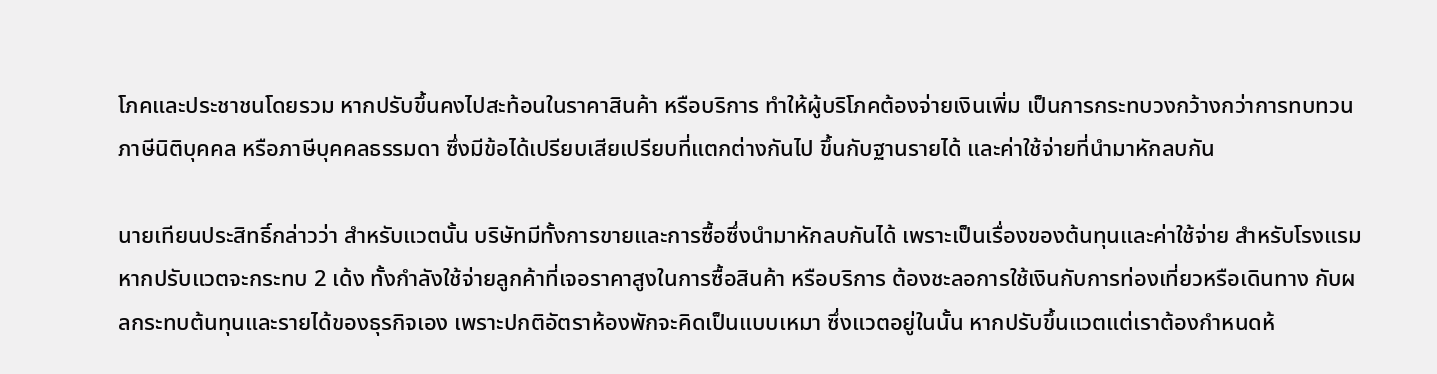โภคและประชาชนโดยรวม หากปรับขึ้นคงไปสะท้อนในราคาสินค้า หรือบริการ ทำให้ผู้บริโภคต้องจ่ายเงินเพิ่ม เป็นการกระทบวงกว้างกว่าการทบทวนภาษีนิติบุคคล หรือภาษีบุคคลธรรมดา ซึ่งมีข้อได้เปรียบเสียเปรียบที่แตกต่างกันไป ขึ้นกับฐานรายได้ และค่าใช้จ่ายที่นำมาหักลบกัน

นายเทียนประสิทธิ์กล่าวว่า สำหรับแวตนั้น บริษัทมีทั้งการขายและการซื้อซึ่งนำมาหักลบกันได้ เพราะเป็นเรื่องของต้นทุนและค่าใช้จ่าย สำหรับโรงแรมหากปรับแวตจะกระทบ 2 เด้ง ทั้งกำลังใช้จ่ายลูกค้าที่เจอราคาสูงในการซื้อสินค้า หรือบริการ ต้องชะลอการใช้เงินกับการท่องเที่ยวหรือเดินทาง กับผลกระทบต้นทุนและรายได้ของธุรกิจเอง เพราะปกติอัตราห้องพักจะคิดเป็นแบบเหมา ซึ่งแวตอยู่ในนั้น หากปรับขึ้นแวตแต่เราต้องกำหนดห้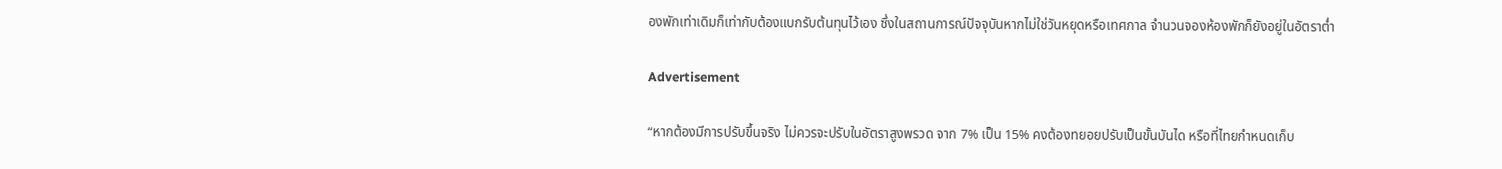องพักเท่าเดิมก็เท่ากับต้องแบกรับต้นทุนไว้เอง ซึ่งในสถานการณ์ปัจจุบันหากไม่ใช่วันหยุดหรือเทศกาล จำนวนจองห้องพักก็ยังอยู่ในอัตราต่ำ

Advertisement

“หากต้องมีการปรับขึ้นจริง ไม่ควรจะปรับในอัตราสูงพรวด จาก 7% เป็น 15% คงต้องทยอยปรับเป็นขั้นบันได หรือที่ไทยกำหนดเก็บ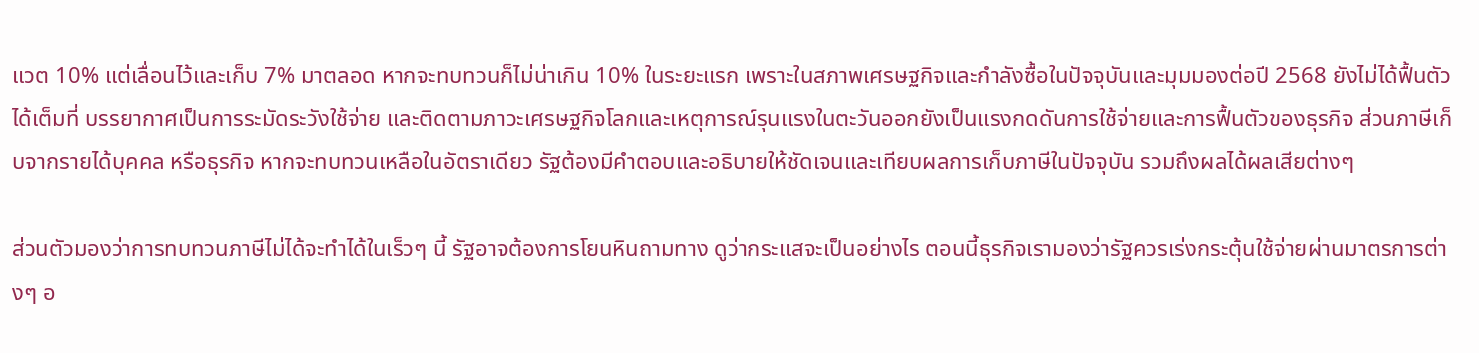แวต 10% แต่เลื่อนไว้และเก็บ 7% มาตลอด หากจะทบทวนก็ไม่น่าเกิน 10% ในระยะแรก เพราะในสภาพเศรษฐกิจและกำลังซื้อในปัจจุบันและมุมมองต่อปี 2568 ยังไม่ได้ฟื้นตัวได้เต็มที่ บรรยากาศเป็นการระมัดระวังใช้จ่าย และติดตามภาวะเศรษฐกิจโลกและเหตุการณ์รุนแรงในตะวันออกยังเป็นแรงกดดันการใช้จ่ายและการฟื้นตัวของธุรกิจ ส่วนภาษีเก็บจากรายได้บุคคล หรือธุรกิจ หากจะทบทวนเหลือในอัตราเดียว รัฐต้องมีคำตอบและอธิบายให้ชัดเจนและเทียบผลการเก็บภาษีในปัจจุบัน รวมถึงผลได้ผลเสียต่างๆ

ส่วนตัวมองว่าการทบทวนภาษีไม่ได้จะทำได้ในเร็วๆ นี้ รัฐอาจต้องการโยนหินถามทาง ดูว่ากระแสจะเป็นอย่างไร ตอนนี้ธุรกิจเรามองว่ารัฐควรเร่งกระตุ้นใช้จ่ายผ่านมาตรการต่างๆ อ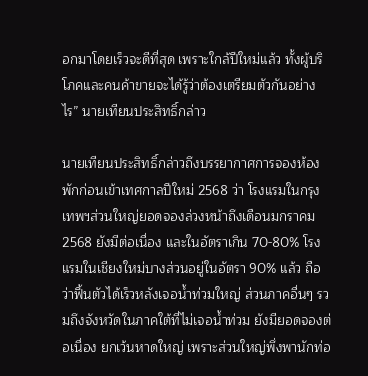อกมาโดยเร็วจะดีที่สุด เพราะใกล้ปีใหม่แล้ว ทั้งผู้บริโภคและคนค้าขายจะได้รู้ว่าต้องเตรียมตัวกันอย่างไร” นายเทียนประสิทธิ์กล่าว

นายเทียนประสิทธิ์กล่าวถึงบรรยากาศการจองห้องพักก่อนเข้าเทศกาลปีใหม่ 2568 ว่า โรงแรมในกรุงเทพฯส่วนใหญ่ยอดจองล่วงหน้าถึงเดือนมกราคม 2568 ยังมีต่อเนื่อง และในอัตราเกิน 70-80% โรงแรมในเชียงใหม่บางส่วนอยู่ในอัตรา 90% แล้ว ถือว่าฟื้นตัวได้เร็วหลังเจอน้ำท่วมใหญ่ ส่วนภาคอื่นๆ รวมถึงจังหวัดในภาคใต้ที่ไม่เจอน้ำท่วม ยังมียอดจองต่อเนื่อง ยกเว้นหาดใหญ่ เพราะส่วนใหญ่พึ่งพานักท่อ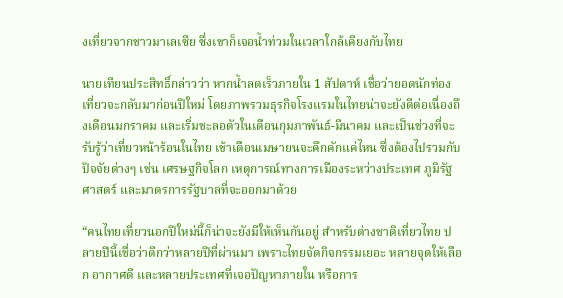งเที่ยวจากชาวมาเลเซีย ซึ่งเขาก็เจอน้ำท่วมในเวลาใกล้เคียงกับไทย

นายเทียนประสิทธิ์กล่าวว่า หากน้ำลดเร็วภายใน 1 สัปดาห์ เชื่อว่ายอดนักท่องเที่ยวจะกลับมาก่อนปีใหม่ โดยภาพรวมธุรกิจโรงแรมในไทยน่าจะยังดีต่อเนื่องถึงเดือนมกราคม และเริ่มชะลอตัวในเดือนกุมภาพันธ์-มีนาคม และเป็นช่วงที่จะรับรู้ว่าเที่ยวหน้าร้อนในไทย เข้าเดือนเมษายนจะคึกคักแค่ไหน ซึ่งต้องไปรวมกับปัจจัยต่างๆ เช่น เศรษฐกิจโลก เหตุการณ์ทางการเมืองระหว่างประเทศ ภูมิรัฐศาสตร์ และมาตรการรัฐบาลที่จะออกมาด้วย

“คนไทยเที่ยวนอกปีใหม่นี้ก็น่าจะยังมีให้เห็นกันอยู่ สำหรับต่างชาติเที่ยวไทย ปลายปีนี้เชื่อว่าดีกว่าหลายปีที่ผ่านมา เพราะไทยจัดกิจกรรมเยอะ หลายจุดให้เลือก อากาศดี และหลายประเทศที่เจอปัญหาภายใน หรือการ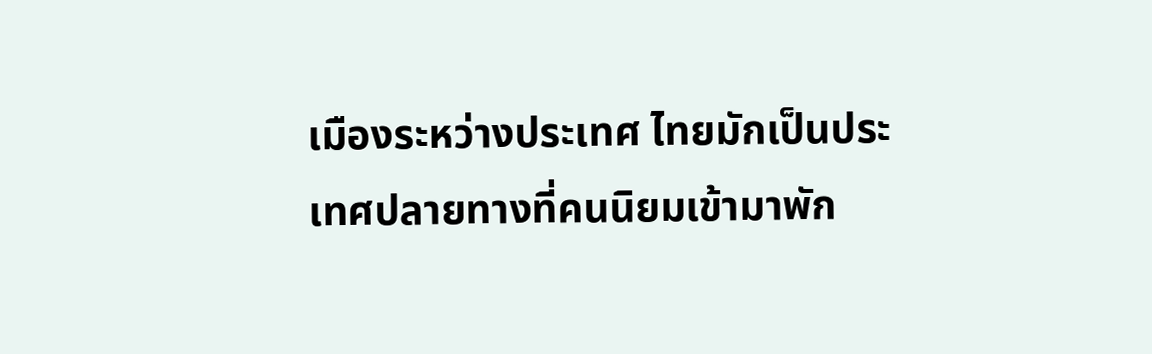เมืองระหว่างประเทศ ไทยมักเป็นประเทศปลายทางที่คนนิยมเข้ามาพัก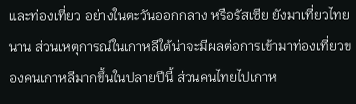และท่องเที่ยว อย่างในตะวันออกกลาง หรือรัสเซีย ยังมาเที่ยวไทยนาน ส่วนเหตุการณ์ในเกาหลีใต้น่าจะมีผลต่อการเข้ามาท่องเที่ยวของคนเกาหลีมากขึ้นในปลายปีนี้ ส่วนคนไทยไปเกาห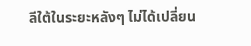ลีใต้ในระยะหลังๆ ไม่ได้เปลี่ยน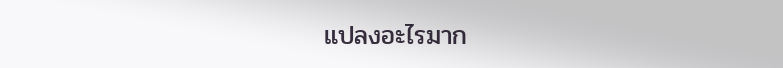แปลงอะไรมาก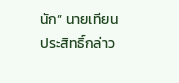นัก” นายเทียนประสิทธิ์กล่าว